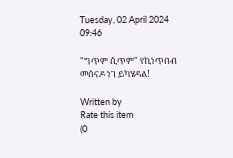Tuesday, 02 April 2024 09:46

"ግጥም ሲጥም" የኪነጥበብ መሰናዶ ነገ ይካሄዳል!

Written by
Rate this item
(0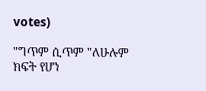votes)

"ግጥም ሲጥም "ለሁሉም ክፍት የሆነ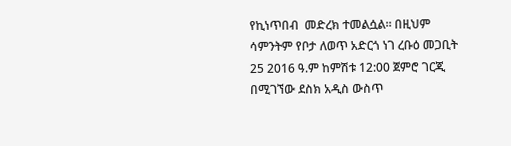የኪነጥበብ  መድረክ ተመልሷል። በዚህም ሳምንትም የቦታ ለወጥ አድርጎ ነገ ረቡዕ መጋቢት 25 2016 ዓ.ም ከምሽቱ 12:00 ጀምሮ ገርጂ በሚገኘው ደስክ አዲስ ውስጥ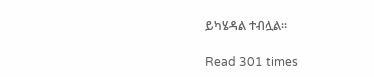ይካሄዳል ተብሏል።

Read 301 times